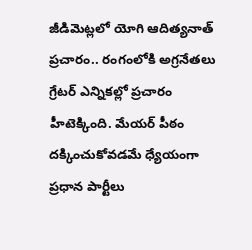జీడిమెట్లలో యోగి ఆదిత్యనాత్ ప్రచారం.. రంగంలోకి అగ్రనేతలు
గ్రేటర్ ఎన్నికల్లో ప్రచారం హీటెక్కింది. మేయర్ పీఠం దక్కించుకోవడమే ధ్యేయంగా ప్రధాన పార్టీలు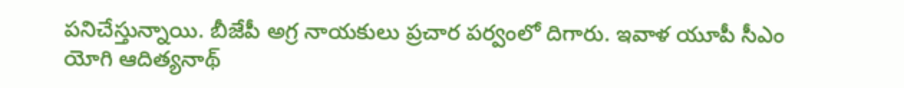పనిచేస్తున్నాయి. బీజేపీ అగ్ర నాయకులు ప్రచార పర్వంలో దిగారు. ఇవాళ యూపీ సీఎం యోగి ఆదిత్యనాథ్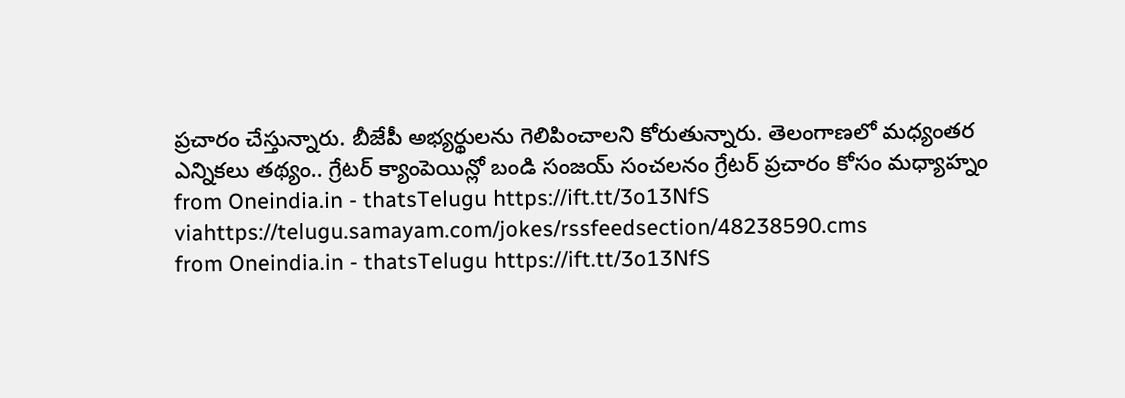ప్రచారం చేస్తున్నారు. బీజేపీ అభ్యర్థులను గెలిపించాలని కోరుతున్నారు. తెలంగాణలో మధ్యంతర ఎన్నికలు తథ్యం.. గ్రేటర్ క్యాంపెయిన్లో బండి సంజయ్ సంచలనం గ్రేటర్ ప్రచారం కోసం మధ్యాహ్నం
from Oneindia.in - thatsTelugu https://ift.tt/3o13NfS
viahttps://telugu.samayam.com/jokes/rssfeedsection/48238590.cms
from Oneindia.in - thatsTelugu https://ift.tt/3o13NfS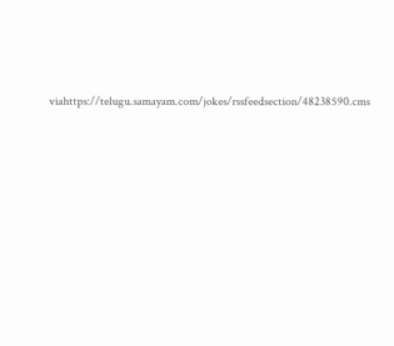viahttps://telugu.samayam.com/jokes/rssfeedsection/48238590.cms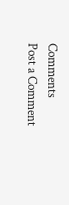Comments
Post a Comment